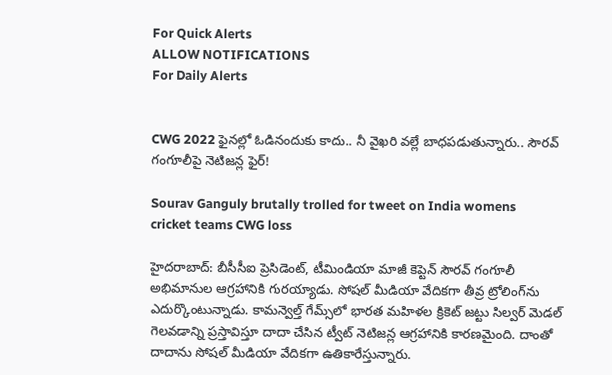For Quick Alerts
ALLOW NOTIFICATIONS
For Daily Alerts


CWG 2022 ఫైనల్లో ఓడినందుకు కాదు.. నీ వైఖరి వల్లే బాధపడుతున్నారు.. సౌరవ్ గంగూలీపై నెటిజన్ల ఫైర్!

Sourav Ganguly brutally trolled for tweet on India womens cricket teams CWG loss

హైదరాబాద్: బీసీసీఐ ప్రెసిడెంట్, టీమిండియా మాజీ కెప్టెన్ సౌరవ్ గంగూలీ అభిమానుల ఆగ్రహానికి గురయ్యాడు. సోషల్ మీడియా వేదికగా తీవ్ర ట్రోలింగ్‌ను ఎదుర్కొంటున్నాడు. కామన్వెల్త్ గేమ్స్‌లో భారత మహిళల క్రికెట్ జట్టు సిల్వర్ మెడల్ గెలవడాన్ని ప్రస్తావిస్తూ దాదా చేసిన ట్వీట్ నెటిజన్ల ఆగ్రహానికి కారణమైంది. దాంతో దాదాను సోషల్ మీడియా వేదికగా ఉతికారేస్తున్నారు.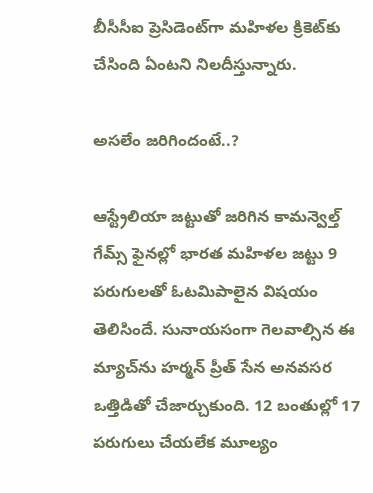బీసీసీఐ ప్రెసిడెంట్‌గా మహిళల క్రికెట్‌కు చేసింది ఏంటని నిలదీస్తున్నారు.

అసలేం జరిగిందంటే..?

ఆస్ట్రేలియా జట్టుతో జరిగిన కామన్వెల్త్ గేమ్స్ ఫైనల్లో భారత మహిళల జట్టు 9 పరుగులతో ఓటమిపాలైన విషయం తెలిసిందే. సునాయసంగా గెలవాల్సిన ఈ మ్యాచ్‌ను హర్మన్ ప్రీత్ సేన అనవసర ఒత్తిడితో చేజార్చుకుంది. 12 బంతుల్లో 17 పరుగులు చేయలేక మూల్యం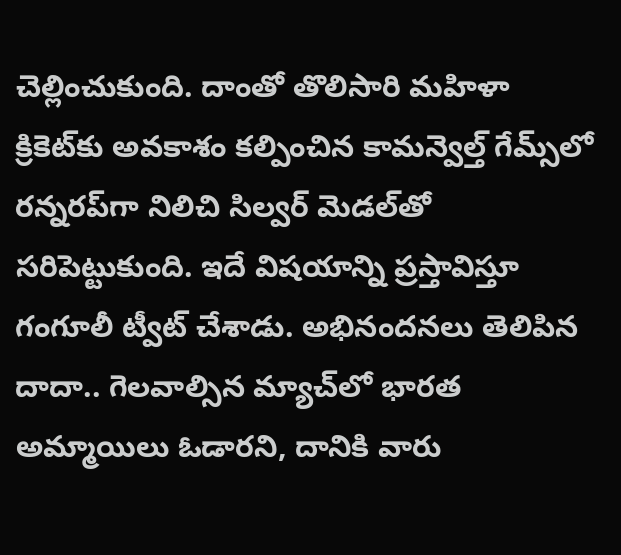చెల్లించుకుంది. దాంతో తొలిసారి మహిళా క్రికెట్‌కు అవకాశం కల్పించిన కామన్వెల్త్ గేమ్స్‌లో రన్నరప్‌గా నిలిచి సిల్వర్ మెడల్‌తో సరిపెట్టుకుంది. ఇదే విషయాన్ని ప్రస్తావిస్తూ గంగూలీ ట్వీట్ చేశాడు. అభినందనలు తెలిపిన దాదా.. గెలవాల్సిన మ్యాచ్‌లో భారత అమ్మాయిలు ఓడారని, దానికి వారు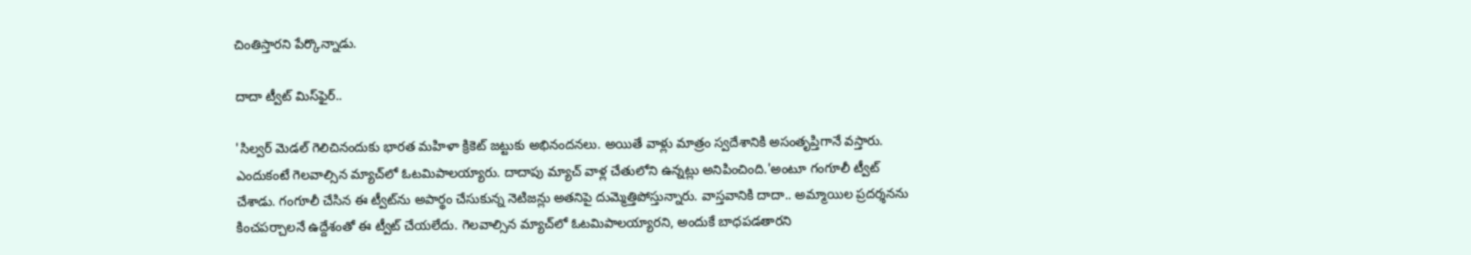చింతిస్తారని పేర్కొన్నాడు.

దాదా ట్వీట్ మిస్‌ఫైర్..

'సిల్వర్‌ మెడల్ గెలిచినందుకు భారత మహిళా క్రికెట్ జట్టుకు అభినందనలు‌. అయితే వాళ్లు మాత్రం స్వదేశానికి అసంతృప్తిగానే వస్తారు. ఎందుకంటే గెలవాల్సిన మ్యాచ్‌లో ఓటమిపాలయ్యారు. దాదాపు మ్యాచ్ వాళ్ల చేతులోని ఉన్నట్లు అనిపించింది.'అంటూ గంగూలీ ట్వీట్‌ చేశాడు. గంగూలీ చేసిన ఈ ట్వీట్‌ను అపార్థం చేసుకున్న నెటిజన్లు అతనిపై దుమ్మెత్తిపోస్తున్నారు. వాస్తవానికి దాదా.. అమ్మాయిల ప్రదర్శనను కించపర్చాలనే ఉద్దేశంతో ఈ ట్వీట్ చేయలేదు. గెలవాల్సిన మ్యాచ్‌లో ఓటమిపాలయ్యారని, అందుకే బాధపడతారని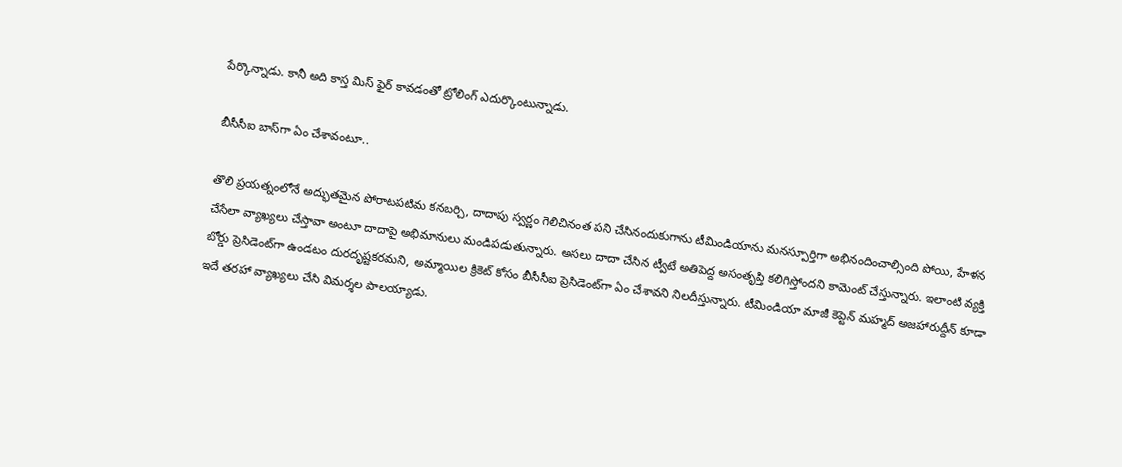పేర్కొన్నాడు. కానీ అది కాస్త మిస్ ఫైర్ కావడంతో ట్రోలింగ్‌ ఎదుర్కొంటున్నాడు.

బీసీసీఐ బాస్‌గా ఏం చేశావంటూ..

తొలి ప్రయత్నంలోనే అద్భుతమైన పోరాటపటిమ కనబర్చి, దాదాపు స్వర్ణం గెలిచినంత పని చేసినందుకుగాను టీమిండియాను మనస్పూర్తిగా అభినందించాల్సింది పోయి, హేళన చేసేలా వ్యాఖ్యలు చేస్తావా అంటూ దాదాపై అభిమానులు మండిపడుతున్నారు. అసలు దాదా చేసిన ట్వీటే అతిపెద్ద అసంతృప్తి కలిగిస్తోందని కామెంట్ చేస్తున్నారు. ఇలాంటి వ్యక్తి బోర్డు ప్రెసిడెంట్‌గా ఉండటం దురదృష్టకరమని, అమ్మాయిల క్రికెట్ కోసం బీసీసీఐ ప్రెసిడెంట్‌గా ఏం చేశావని నిలదీస్తున్నారు. టీమిండియా మాజీ కెప్టెన్‌ మహ్మద్‌ అజహారుద్దీన్‌ కూడా ఇదే తరహా వ్యాఖ్యలు చేసి విమర్శల పాలయ్యాడు.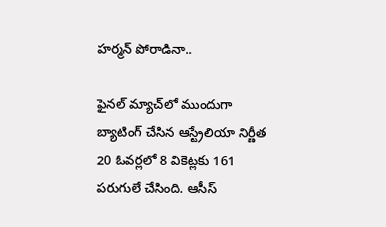హర్మన్ పోరాడినా..

ఫైనల్ మ్యాచ్‌లో ముందుగా బ్యాటింగ్ చేసిన ఆస్ట్రేలియా నిర్ణీత 20 ఓవర్లలో 8 వికెట్లకు 161 పరుగులే చేసింది. ఆసీస్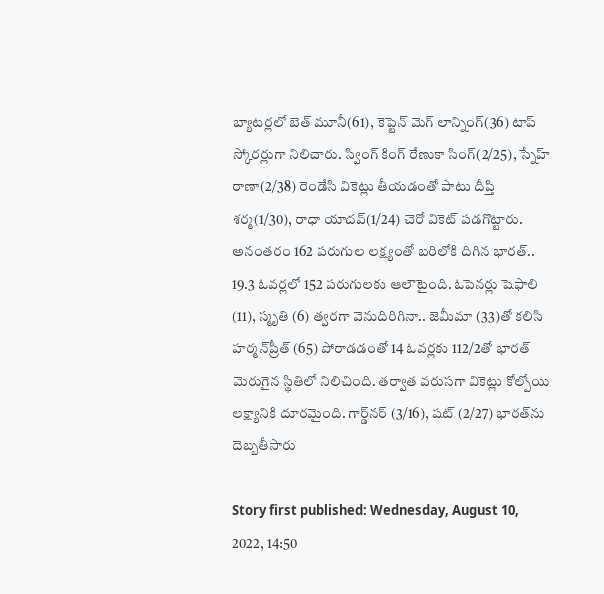బ్యాటర్లలో బెత్ మూనీ(61), కెప్టెన్ మెగ్ లాన్నింగ్(36) టాప్ స్కోరర్లుగా నిలిచారు. స్వింగ్ కింగ్ రేణుకా సింగ్(2/25), స్నేహ్ రాణా(2/38) రెండేసి వికెట్లు తీయడంతో పాటు దీప్తి శర్మ(1/30), రాధా యాదవ్(1/24) చెరో వికెట్ పడగొట్టారు. అనంతరం 162 పరుగుల లక్ష్యంతో బరిలోకి దిగిన భారత్‌.. 19.3 ఓవర్లలో 152 పరుగులకు ఆలౌటైంది. ఓపెనర్లు షెఫాలి (11), స్మృతి (6) త్వరగా వెనుదిరిగినా.. జెమీమా (33)తో కలిసి హర్మన్‌ప్రీత్‌ (65) పోరాడడంతో 14 ఓవర్లకు 112/2తో భారత్‌ మెరుగైన స్థితిలో నిలిచింది. తర్వాత వరుసగా వికెట్లు కోల్పోయి లక్ష్యానికి దూరమైంది. గార్డ్‌నర్‌ (3/16), షట్‌ (2/27) భారత్‌ను దెబ్బతీసారు

Story first published: Wednesday, August 10, 2022, 14:50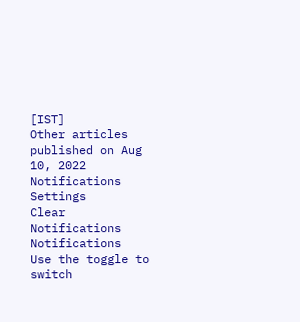[IST]
Other articles published on Aug 10, 2022
Notifications
Settings
Clear Notifications
Notifications
Use the toggle to switch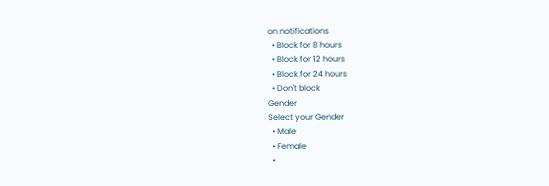on notifications
  • Block for 8 hours
  • Block for 12 hours
  • Block for 24 hours
  • Don't block
Gender
Select your Gender
  • Male
  • Female
  •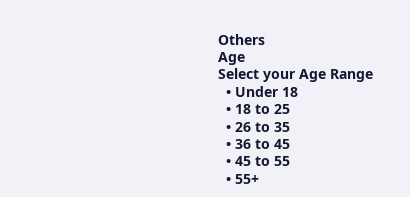Others
Age
Select your Age Range
  • Under 18
  • 18 to 25
  • 26 to 35
  • 36 to 45
  • 45 to 55
  • 55+